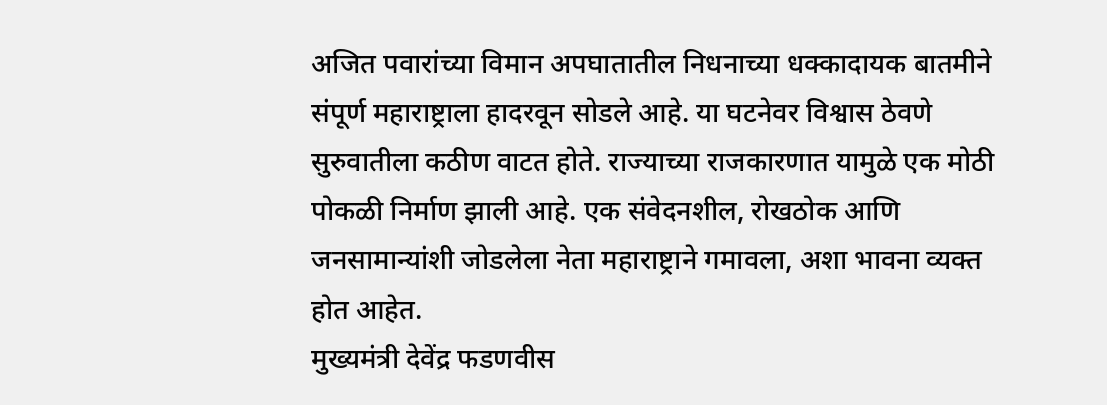अजित पवारांच्या विमान अपघातातील निधनाच्या धक्कादायक बातमीने संपूर्ण महाराष्ट्राला हादरवून सोडले आहे. या घटनेवर विश्वास ठेवणे सुरुवातीला कठीण वाटत होते. राज्याच्या राजकारणात यामुळे एक मोठी पोकळी निर्माण झाली आहे. एक संवेदनशील, रोखठोक आणि जनसामान्यांशी जोडलेला नेता महाराष्ट्राने गमावला, अशा भावना व्यक्त होत आहेत.
मुख्यमंत्री देवेंद्र फडणवीस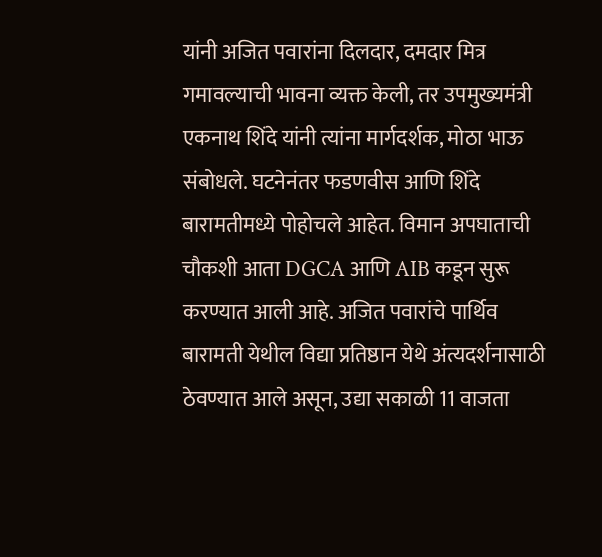यांनी अजित पवारांना दिलदार, दमदार मित्र गमावल्याची भावना व्यक्त केली, तर उपमुख्यमंत्री एकनाथ शिंदे यांनी त्यांना मार्गदर्शक, मोठा भाऊ संबोधले. घटनेनंतर फडणवीस आणि शिंदे बारामतीमध्ये पोहोचले आहेत. विमान अपघाताची चौकशी आता DGCA आणि AIB कडून सुरू करण्यात आली आहे. अजित पवारांचे पार्थिव बारामती येथील विद्या प्रतिष्ठान येथे अंत्यदर्शनासाठी ठेवण्यात आले असून, उद्या सकाळी 11 वाजता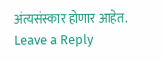अंत्यसंस्कार होणार आहेत.
Leave a Reply